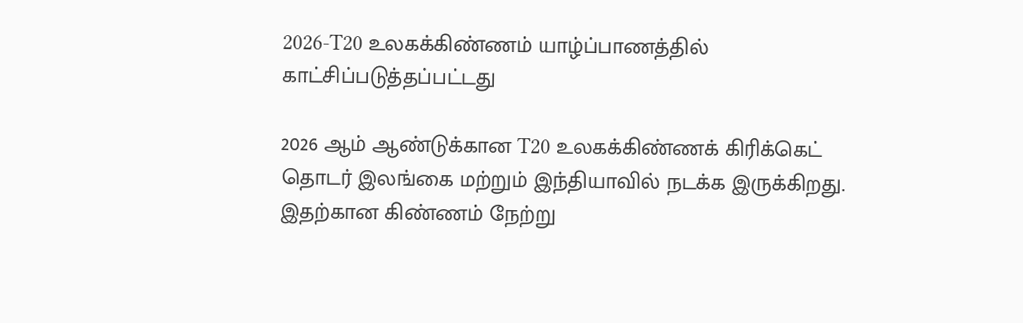2026-T20 உலகக்கிண்ணம் யாழ்ப்பாணத்தில் காட்சிப்படுத்தப்பட்டது

2026 ஆம் ஆண்டுக்கான T20 உலகக்கிண்ணக் கிரிக்கெட் தொடர் இலங்கை மற்றும் இந்தியாவில் நடக்க இருக்கிறது. இதற்கான கிண்ணம் நேற்று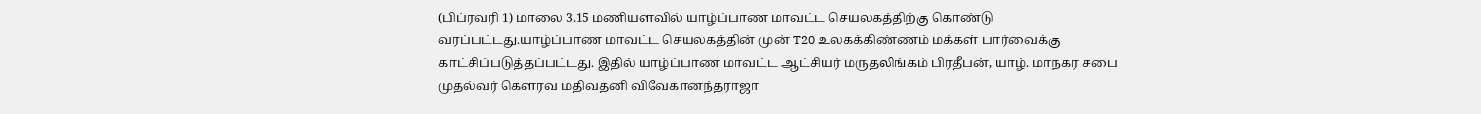(பிப்ரவரி 1) மாலை 3.15 மணியளவில் யாழ்ப்பாண மாவட்ட செயலகத்திற்கு கொண்டு வரப்பட்டது.யாழ்ப்பாண மாவட்ட செயலகத்தின் முன் T20 உலகக்கிண்ணம் மக்கள் பார்வைக்கு காட்சிப்படுத்தப்பட்டது. இதில் யாழ்ப்பாண மாவட்ட ஆட்சியர் மருதலிங்கம் பிரதீபன், யாழ். மாநகர சபை முதல்வர் கெளரவ மதிவதனி விவேகானந்தராஜா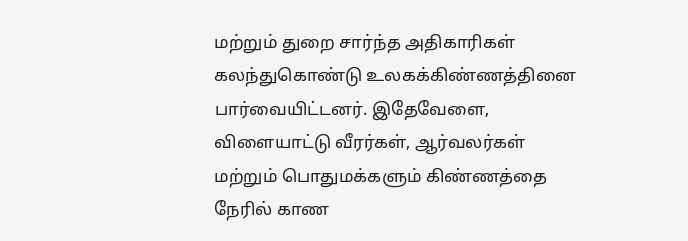மற்றும் துறை சார்ந்த அதிகாரிகள் கலந்துகொண்டு உலகக்கிண்ணத்தினை பார்வையிட்டனர். இதேவேளை, விளையாட்டு வீரர்கள், ஆர்வலர்கள் மற்றும் பொதுமக்களும் கிண்ணத்தை நேரில் காண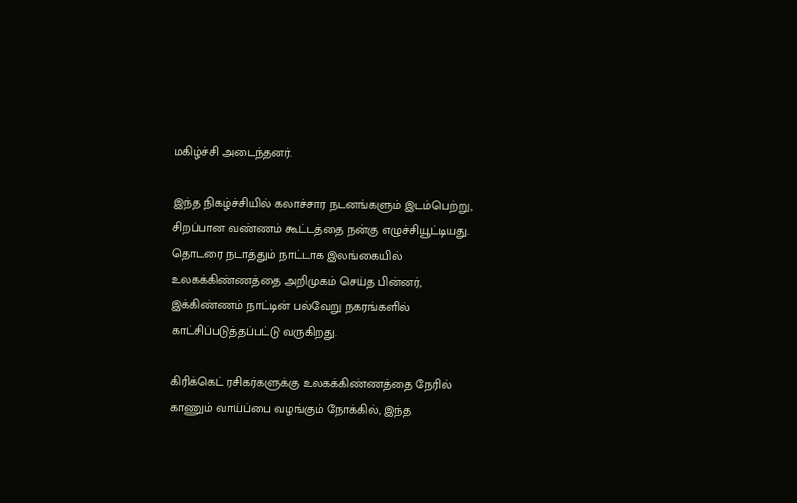மகிழ்ச்சி அடைந்தனர்.

இந்த நிகழ்ச்சியில் கலாச்சார நடனங்களும் இடம்பெற்று, சிறப்பான வண்ணம் கூட்டத்தை நன்கு எழுச்சியூட்டியது. தொடரை நடாத்தும் நாட்டாக இலங்கையில் உலகக்கிண்ணத்தை அறிமுகம் செய்த பின்னர், இக்கிண்ணம் நாட்டின் பல்வேறு நகரங்களில் காட்சிப்படுத்தப்பட்டு வருகிறது.

கிரிக்கெட் ரசிகர்களுக்கு உலகக்கிண்ணத்தை நேரில் காணும் வாய்ப்பை வழங்கும் நோக்கில், இந்த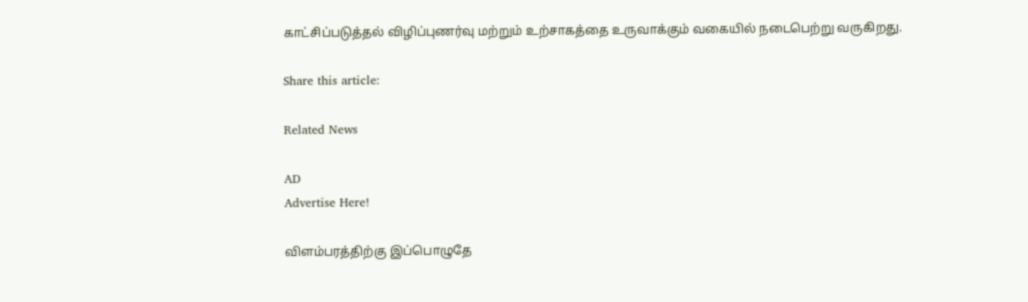காட்சிப்படுத்தல் விழிப்புணர்வு மற்றும் உற்சாகத்தை உருவாக்கும் வகையில் நடைபெற்று வருகிறது.

Share this article:

Related News

AD
Advertise Here!

விளம்பரத்திற்கு இப்பொழுதே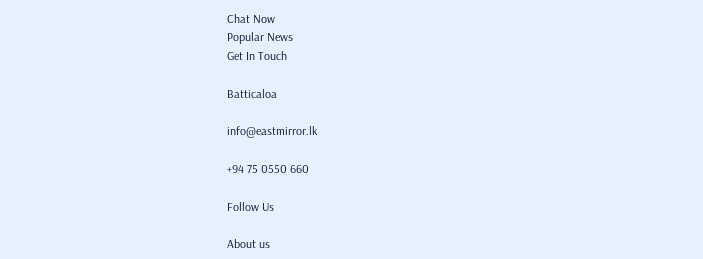Chat Now
Popular News
Get In Touch

Batticaloa

info@eastmirror.lk

+94 75 0550 660

Follow Us

About us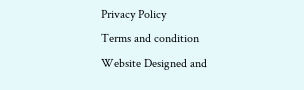Privacy Policy
Terms and condition
Website Designed and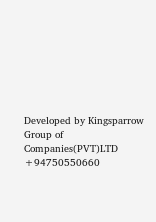Developed by Kingsparrow Group of Companies(PVT)LTD +94750550660